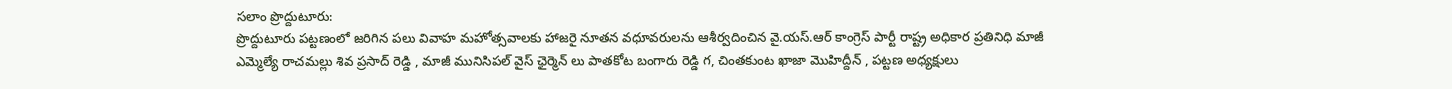సలాం ప్రొద్దుటూరు:
ప్రొద్దుటూరు పట్టణంలో జరిగిన పలు వివాహ మహోత్సవాలకు హాజరై నూతన వధూవరులను ఆశీర్వదించిన వై.యస్.ఆర్ కాంగ్రెస్ పార్టీ రాష్ట్ర అధికార ప్రతినిధి మాజీ ఎమ్మెల్యే రాచమల్లు శివ ప్రసాద్ రెడ్డి , మాజీ మునిసిపల్ వైస్ ఛైర్మెన్ లు పాతకోట బంగారు రెడ్డి గ, చింతకుంట ఖాజా మొహిద్దీన్ , పట్టణ అధ్యక్షులు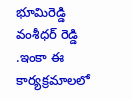భూమిరెడ్డి వంశీధర్ రెడ్డి .ఇంకా ఈ కార్యక్రమాలలో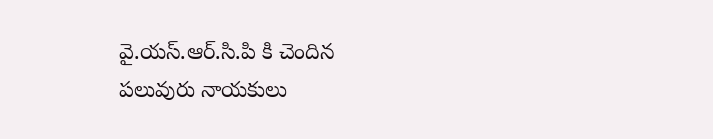వై.యస్.ఆర్.సి.పి కి చెందిన పలువురు నాయకులు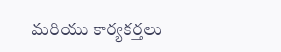మరియు కార్యకర్తలు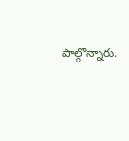పాల్గొన్నారు.